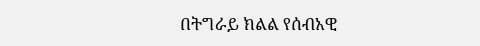በትግራይ ክልል የሰብአዊ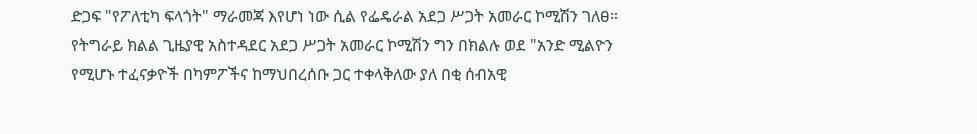ድጋፍ "የፖለቲካ ፍላጎት" ማራመጃ እየሆነ ነው ሲል የፌዴራል አደጋ ሥጋት አመራር ኮሚሽን ገለፀ። የትግራይ ክልል ጊዜያዊ አስተዳደር አደጋ ሥጋት አመራር ኮሚሽን ግን በክልሉ ወደ "አንድ ሚልዮን የሚሆኑ ተፈናቃዮች በካምፖችና ከማህበረሰቡ ጋር ተቀላቅለው ያለ በቂ ሰብአዊ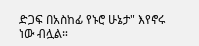ድጋፍ በአስከፊ የኑሮ ሁኔታ" እየኖሩ ነው ብሏል።